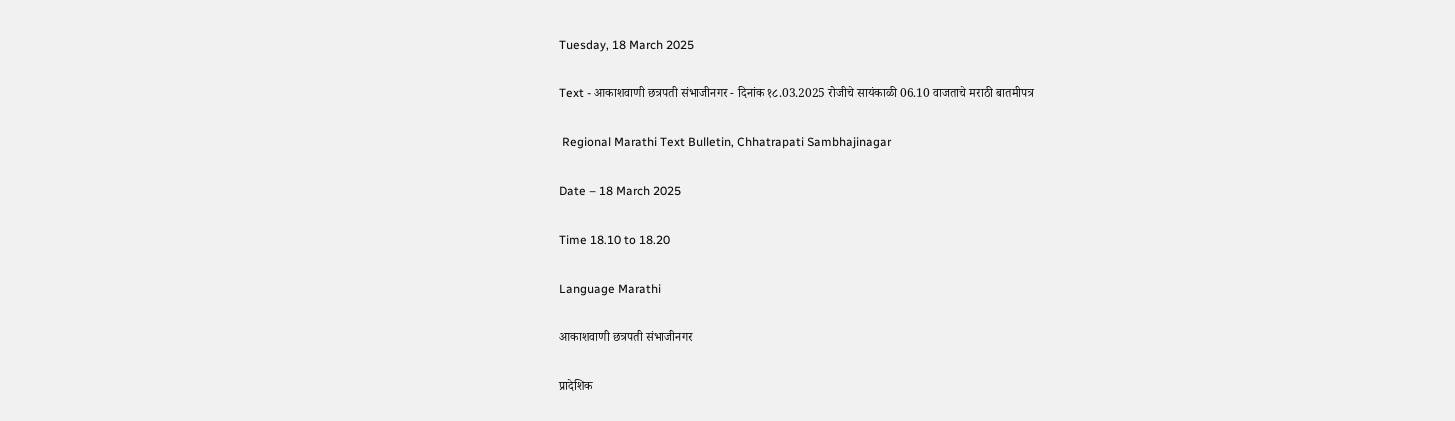Tuesday, 18 March 2025

Text - आकाशवाणी छत्रपती संभाजीनगर - दिनांक १८.03.2025 रोजीचे सायंकाळी 06.10 वाजताचे मराठी बातमीपत्र

 Regional Marathi Text Bulletin, Chhatrapati Sambhajinagar

Date – 18 March 2025

Time 18.10 to 18.20

Language Marathi

आकाशवाणी छत्रपती संभाजीनगर

प्रादेशिक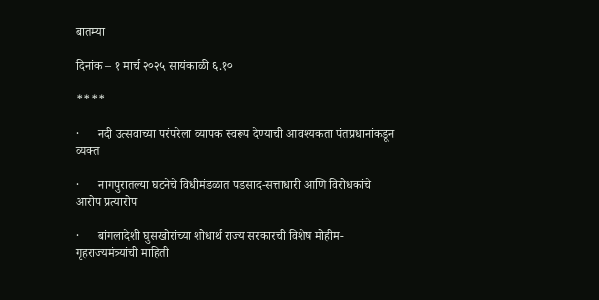बातम्या

दिनांक – १ मार्च २०२५ सायंकाळी ६.१०

****

·      नदी उत्सवाच्या परंपरेला व्यापक स्वरूप देण्याची आवश्यकता पंतप्रधानांकडून व्यक्त

·      नागपुरातल्या घटनेचे विधीमंडळात पडसाद-सत्ताधारी आणि विरोधकांचे आरोप प्रत्यारोप

·      बांगलादेशी घुसखोरांच्या शोधार्थ राज्य सरकारची विशेष मोहीम-गृहराज्यमंत्र्यांची माहिती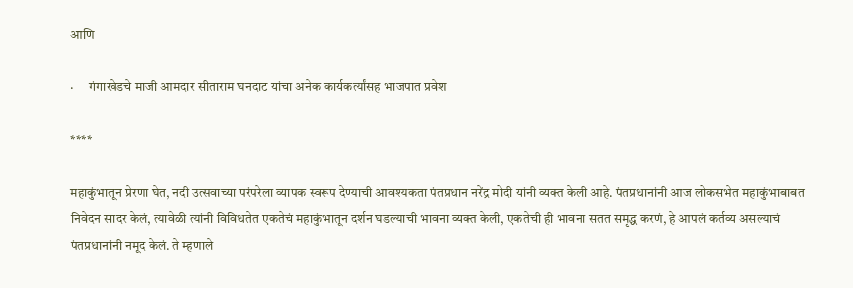आणि

·      गंगाखेडचे माजी आमदार सीताराम घनदाट यांचा अनेक कार्यकर्त्यांसह भाजपात प्रवेश

****

महाकुंभातून प्रेरणा घेत, नदी उत्सवाच्या परंपरेला व्यापक स्वरूप देण्याची आवश्यकता पंतप्रधान नरेंद्र मोदी यांनी व्यक्त केली आहे. पंतप्रधानांनी आज लोकसभेत महाकुंभाबाबत निवेदन सादर केलं, त्यावेळी त्यांनी विविधतेत एकतेचं महाकुंभातून दर्शन घडल्याची भावना व्यक्त केली, एकतेची ही भावना सतत समृद्ध करणं, हे आपलं कर्तव्य असल्याचं पंतप्रधानांनी नमूद केलं. ते म्हणाले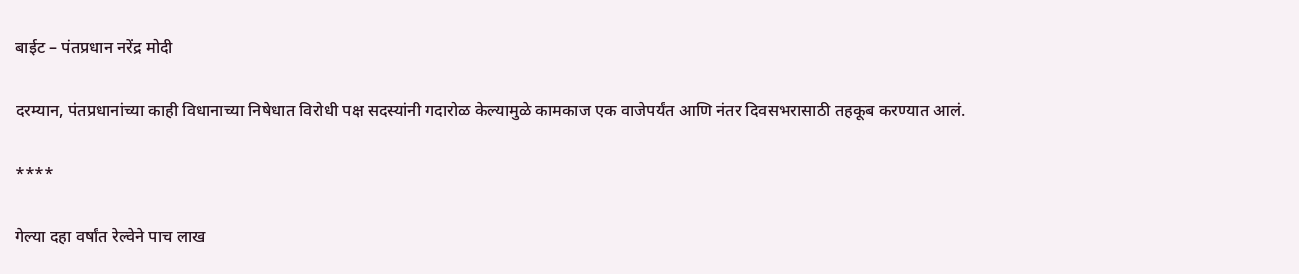बाईट – पंतप्रधान नरेंद्र मोदी

दरम्यान, पंतप्रधानांच्या काही विधानाच्या निषेधात विरोधी पक्ष सदस्यांनी गदारोळ केल्यामुळे कामकाज एक वाजेपर्यंत आणि नंतर दिवसभरासाठी तहकूब करण्यात आलं.

****

गेल्या दहा वर्षांत रेल्वेने पाच लाख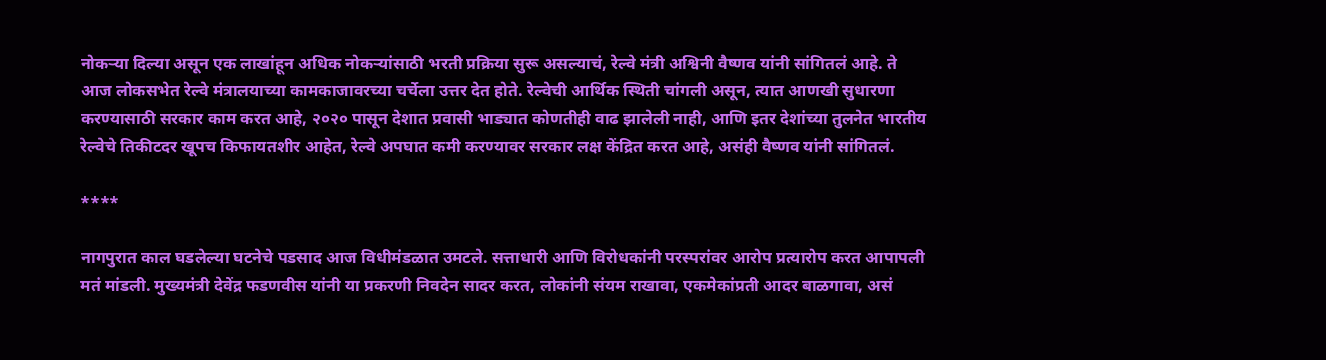नोकऱ्या दिल्या असून एक लाखांहून अधिक नोकऱ्यांसाठी भरती प्रक्रिया सुरू असल्याचं, रेल्वे मंत्री अश्विनी वैष्णव यांनी सांगितलं आहे. ते आज लोकसभेत रेल्वे मंत्रालयाच्या कामकाजावरच्या चर्चेला उत्तर देत होते. रेल्वेची आर्थिक स्थिती चांगली असून, त्यात आणखी सुधारणा करण्यासाठी सरकार काम करत आहे, २०२० पासून देशात प्रवासी भाड्यात कोणतीही वाढ झालेली नाही, आणि इतर देशांच्या तुलनेत भारतीय रेल्वेचे तिकीटदर खूपच किफायतशीर आहेत, रेल्वे अपघात कमी करण्यावर सरकार लक्ष केंद्रित करत आहे, असंही वैष्णव यांनी सांगितलं.

****

नागपुरात काल घडलेल्या घटनेचे पडसाद आज विधीमंडळात उमटले. सत्ताधारी आणि विरोधकांनी परस्परांवर आरोप प्रत्यारोप करत आपापली मतं मांडली. मुख्यमंत्री देवेंद्र फडणवीस यांनी या प्रकरणी निवदेन सादर करत, लोकांनी संयम राखावा, एकमेकांप्रती आदर बाळगावा, असं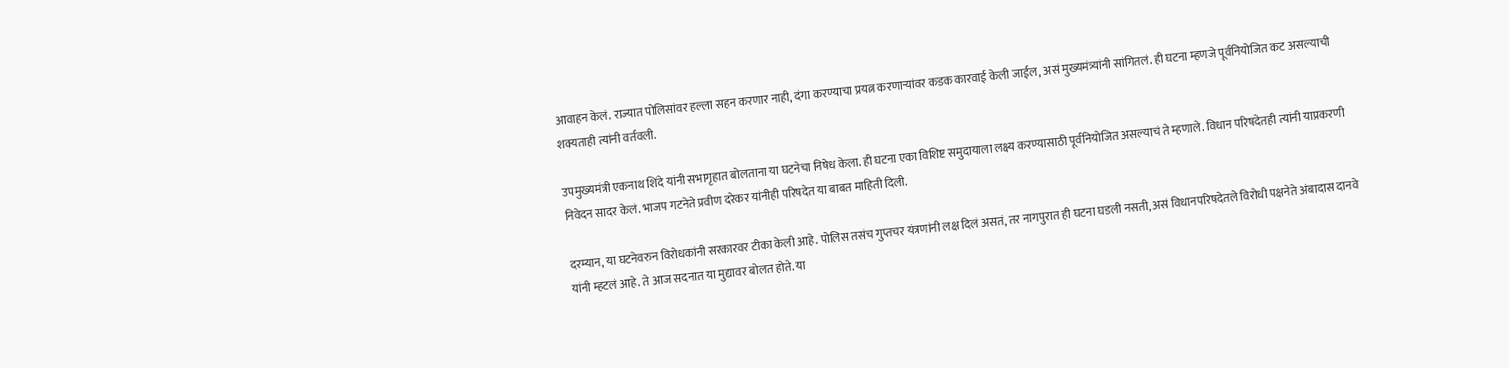आवाहन केलं. राज्यात पोलिसांवर हल्ला सहन करणार नाही, दंगा करण्याचा प्रयत्न करणाऱ्यांवर कडक कारवाई केली जाईल, असं मुख्यमंत्र्यांनी सांगितलं. ही घटना म्हणजे पूर्वनियोजित कट असल्याची शक्यताही त्यांनी वर्तवली.

उपमुख्यमंत्री एकनाथ शिंदे यांनी सभागृहात बोलताना या घटनेचा निषेध केला. ही घटना एका विशिष्ट समुदायाला लक्ष्य करण्यासाठी पूर्वनियोजित असल्याचं ते म्हणाले. विधान परिषदेतही त्यांनी याप्रकरणी निवेदन सादर केलं. भाजप गटनेते प्रवीण दरेकर यांनीही परिषदेत या बाबत माहिती दिली.

दरम्यान, या घटनेवरुन विरोधकांनी सरकारवर टीका केली आहे. पोलिस तसंच गुप्तचर यंत्रणांनी लक्ष दिलं असतं, तर नागपुरात ही घटना घडली नसती, असं विधानपरिषदेतले विरोधी पक्षनेते अंबादास दानवे यांनी म्हटलं आहे. ते आज सदनात या मुद्यावर बोलत होते. या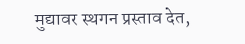मुद्यावर स्थगन प्रस्ताव देत,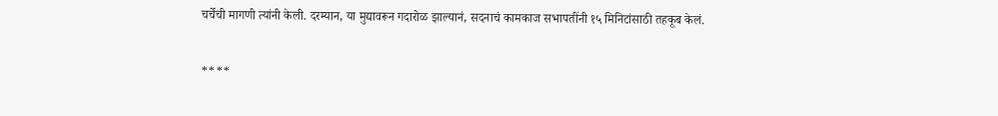चर्चेची मागणी त्यांनी केली. दरम्यान, या मुद्यावरून गदारोळ झाल्यानं, सदनाचं कामकाज सभापतींनी १५ मिनिटांसाठी तहकूब केलं.

****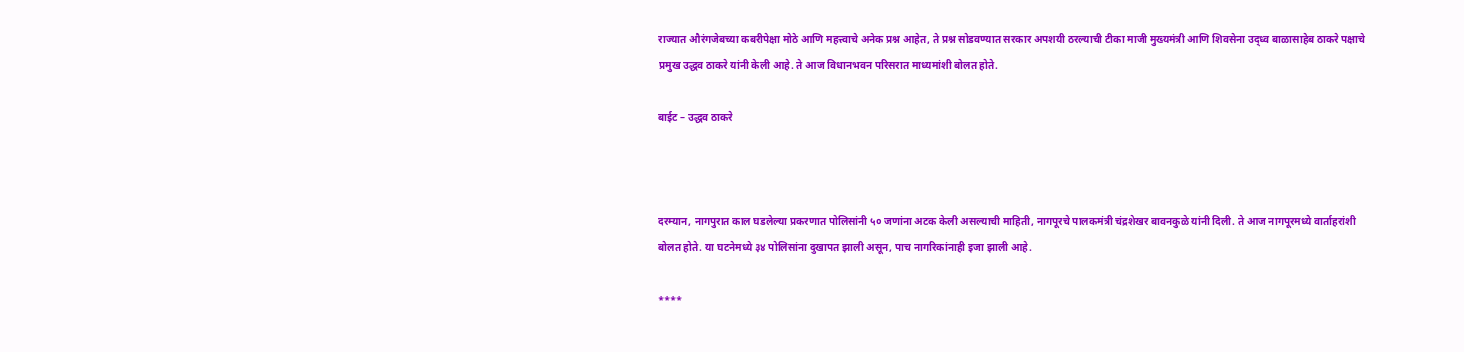राज्यात औरंगजेबच्या कबरीपेक्षा मोठे आणि महत्त्वाचे अनेक प्रश्न आहेत, ते प्रश्न सोडवण्यात सरकार अपशयी ठरल्याची टीका माजी मुख्यमंत्री आणि शिवसेना उद्ध्व बाळासाहेब ठाकरे पक्षाचे प्रमुख उद्धव ठाकरे यांनी केली आहे. ते आज विधानभवन परिसरात माध्यमांशी बोलत होते.

बाईट – उद्धव ठाकरे



दरम्यान, नागपुरात काल घडलेल्या प्रकरणात पोलिसांनी ५० जणांना अटक केली असल्याची माहिती, नागपूरचे पालकमंत्री चंद्रशेखर बावनकुळे यांनी दिली. ते आज नागपूरमध्ये वार्ताहरांशी बोलत होते. या घटनेमध्ये ३४ पोलिसांना दुखापत झाली असून, पाच नागरिकांनाही इजा झाली आहे.

****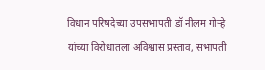विधान परिषदेच्या उपसभापती डॉ नीलम गोऱ्हे यांच्या विरोधातला अविश्वास प्रस्ताव, सभापती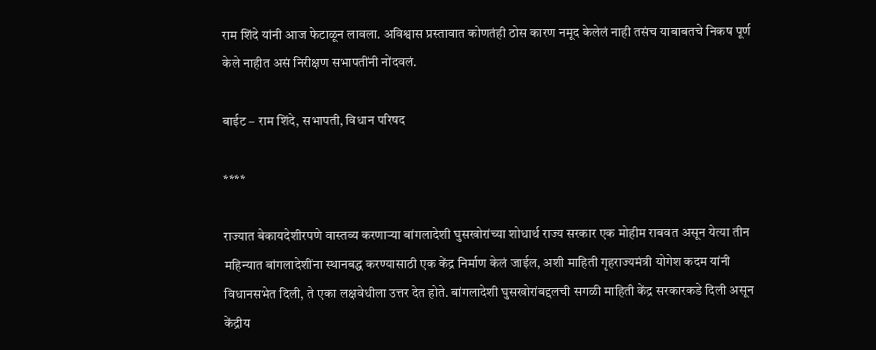राम शिंदे यांनी आज फेटाळून लावला. अविश्वास प्रस्तावात कोणतंही ठोस कारण नमूद केलेलं नाही तसंच याबाबतचे निकष पूर्ण केले नाहीत असं निरीक्षण सभापतींनी नोंदवलं.

बाईट – राम शिंदे, सभापती, विधान परिषद

****

राज्यात बेकायदेशीरपणे वास्तव्य करणाऱ्या बांगलादेशी घुसखोरांच्या शोधार्थ राज्य सरकार एक मोहीम राबवत असून येत्या तीन महिन्यात बांगलादेशींना स्थानबद्ध करण्यासाठी एक केंद्र निर्माण केलं जाईल, अशी माहिती गृहराज्यमंत्री योगेश कदम यांनी विधानसभेत दिली, ते एका लक्षवेधीला उत्तर देत होते. बांगलादेशी घुसखोरांबद्दलची सगळी माहिती केंद्र सरकारकडे दिली असून केंद्रीय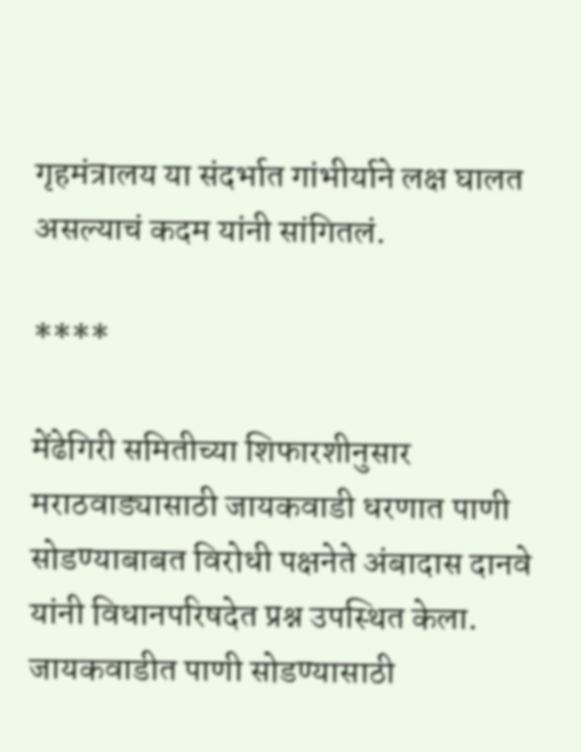गृहमंत्रालय या संदर्भात गांभीर्याने लक्ष घालत असल्याचं कदम यांनी सांगितलं.

****

मेंढेगिरी समितीच्या शिफारशीनुसार मराठवाड्यासाठी जायकवाडी धरणात पाणी सोडण्याबाबत विरोधी पक्षनेते अंबादास दानवे यांनी विधानपरिषदेत प्रश्न उपस्थित केला. जायकवाडीत पाणी सोडण्यासाठी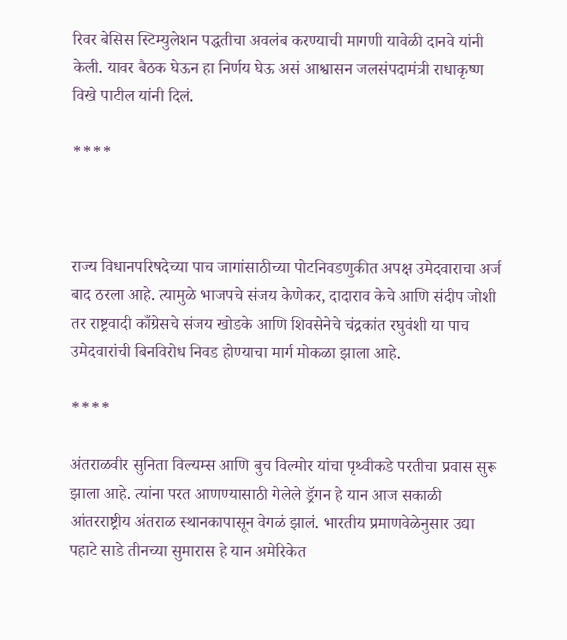रिवर बेसिस स्टिम्युलेशन पद्धतीचा अवलंब करण्याची मागणी यावेळी दानवे यांनी केली. यावर बैठक घेऊन हा निर्णय घेऊ असं आश्वासन जलसंपदामंत्री राधाकृष्ण विखे पाटील यांनी दिलं.

****



राज्य विधानपरिषदेच्या पाच जागांसाठीच्या पोटनिवडणुकीत अपक्ष उमेदवाराचा अर्ज बाद ठरला आहे. त्यामुळे भाजपचे संजय केणेकर, दादाराव केचे आणि संदीप जोशी तर राष्ट्रवादी काँग्रेसचे संजय खोडके आणि शिवसेनेचे चंद्रकांत रघुवंशी या पाच उमेदवारांची बिनविरोध निवड होण्याचा मार्ग मोकळा झाला आहे.

****

अंतराळवीर सुनिता विल्यम्स आणि बुच विल्मोर यांचा पृथ्वीकडे परतीचा प्रवास सुरू झाला आहे. त्यांना परत आणण्यासाठी गेलेले ड्रॅगन हे यान आज सकाळी आंतरराष्ट्रीय अंतराळ स्थानकापासून वेगळं झालं. भारतीय प्रमाणवेळेनुसार उद्या पहाटे साडे तीनच्या सुमारास हे यान अमेरिकेत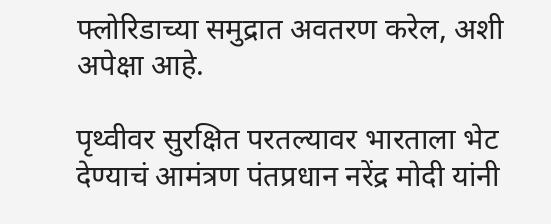फ्लोरिडाच्या समुद्रात अवतरण करेल, अशी अपेक्षा आहे.

पृथ्वीवर सुरक्षित परतल्यावर भारताला भेट देण्याचं आमंत्रण पंतप्रधान नरेंद्र मोदी यांनी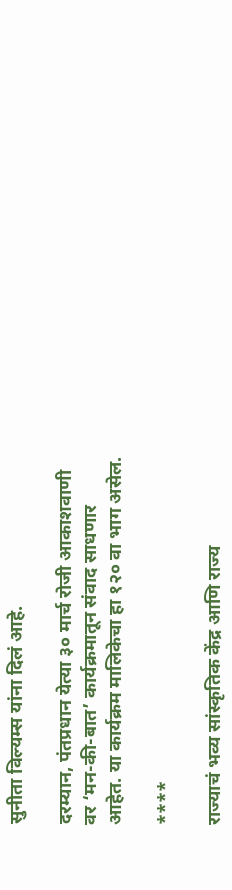सुनीता विल्यम्स यांना दिलं आहे.

दरम्यान, पंतप्रधान येत्या ३० मार्च रोजी आकाशवाणी वर ‘मन-की-बात’ कार्यक्रमातून संवाद साधणार आहेत. या कार्यक्रम मालिकेचा हा १२० वा भाग असेल.

****

राज्याचं भव्य सांस्कृतिक केंद्र आणि राज्य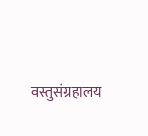वस्तुसंग्रहालय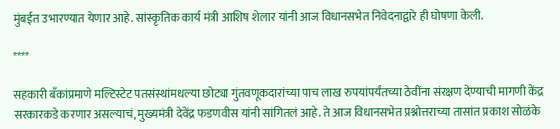मुंबईत उभारण्यात येणार आहे. सांस्कृतिक कार्य मंत्री आशिष शेलार यांनी आज विधानसभेत निवेदनाद्वारे ही घोषणा केली.

****

सहकारी बँकांप्रमाणे मल्टिस्टेट पतसंस्थांमधल्या छोट्या गुंतवणूकदारांच्या पाच लाख रुपयांपर्यंतच्या ठेवींना संरक्षण देण्याची मागणी केंद्र सरकारकडे करणार असल्याचं, मुख्यमंत्री देवेंद्र फडणवीस यांनी सांगितलं आहे. ते आज विधानसभेत प्रश्नोत्तराच्या तासांत प्रकाश सोळंके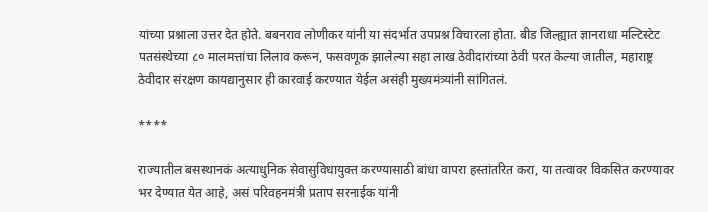यांच्या प्रश्नाला उत्तर देत होते. बबनराव लोणीकर यांनी या संदर्भात उपप्रश्न विचारला होता. बीड जिल्ह्यात ज्ञानराधा मल्टिस्टेट पतसंस्थेच्या ८० मालमत्तांचा लिलाव करून, फसवणूक झालेल्या सहा लाख ठेवीदारांच्या ठेवी परत केल्या जातील, महाराष्ट्र ठेवीदार संरक्षण कायद्यानुसार ही कारवाई करण्यात येईल असंही मुख्यमंत्र्यांनी सांगितलं.

****

राज्यातील बसस्थानकं अत्याधुनिक सेवासुविधायुक्त करण्यासाठी बांधा वापरा हस्तांतरित करा, या तत्वावर विकसित करण्यावर भर देण्यात येत आहे, असं परिवहनमंत्री प्रताप सरनाईक यांनी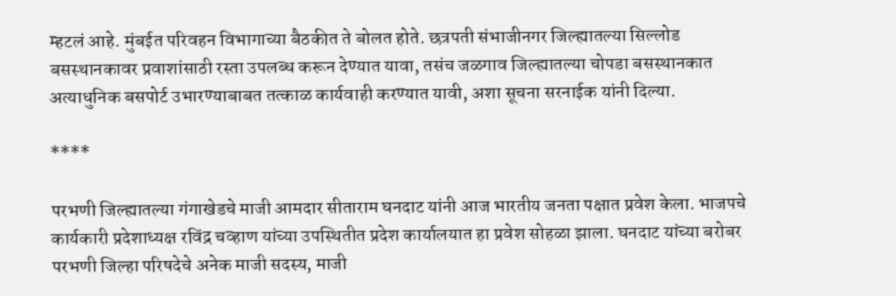म्हटलं आहे. मुंबईत परिवहन विभागाच्या बैठकीत ते बोलत होते. छत्रपती संभाजीनगर जिल्ह्यातल्या सिल्लोड बसस्थानकावर प्रवाशांसाठी रस्ता उपलब्ध करून देण्यात यावा, तसंच जळगाव जिल्ह्यातल्या चोपडा बसस्थानकात अत्याधुनिक बसपोर्ट उभारण्याबाबत तत्काळ कार्यवाही करण्यात यावी, अशा सूचना सरनाईक यांनी दिल्या.

****

परभणी जिल्ह्यातल्या गंगाखेडचे माजी आमदार सीताराम घनदाट यांनी आज भारतीय जनता पक्षात प्रवेश केला. भाजपचे कार्यकारी प्रदेशाध्यक्ष रविंद्र चव्हाण यांच्या उपस्थितीत प्रदेश कार्यालयात हा प्रवेश सोहळा झाला. घनदाट यांच्या बरोबर परभणी जिल्हा परिषदेचे अनेक माजी सदस्य, माजी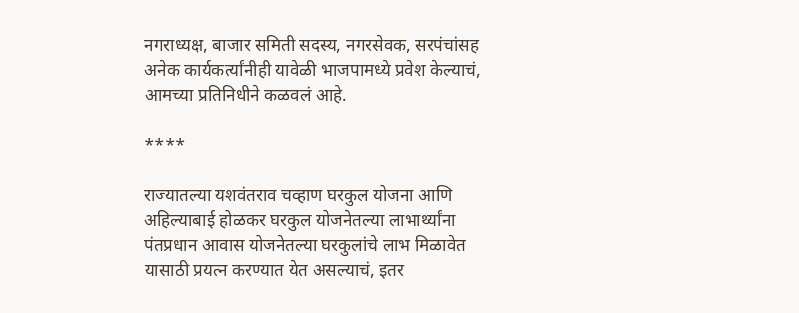नगराध्यक्ष, बाजार समिती सदस्य, नगरसेवक, सरपंचांसह अनेक कार्यकर्त्यांनीही यावेळी भाजपामध्ये प्रवेश केल्याचं, आमच्या प्रतिनिधीने कळवलं आहे.

****

राज्यातल्या यशवंतराव चव्हाण घरकुल योजना आणि अहिल्याबाई होळकर घरकुल योजनेतल्या लाभार्थ्यांना पंतप्रधान आवास योजनेतल्या घरकुलांचे लाभ मिळावेत यासाठी प्रयत्न करण्यात येत असल्याचं, इतर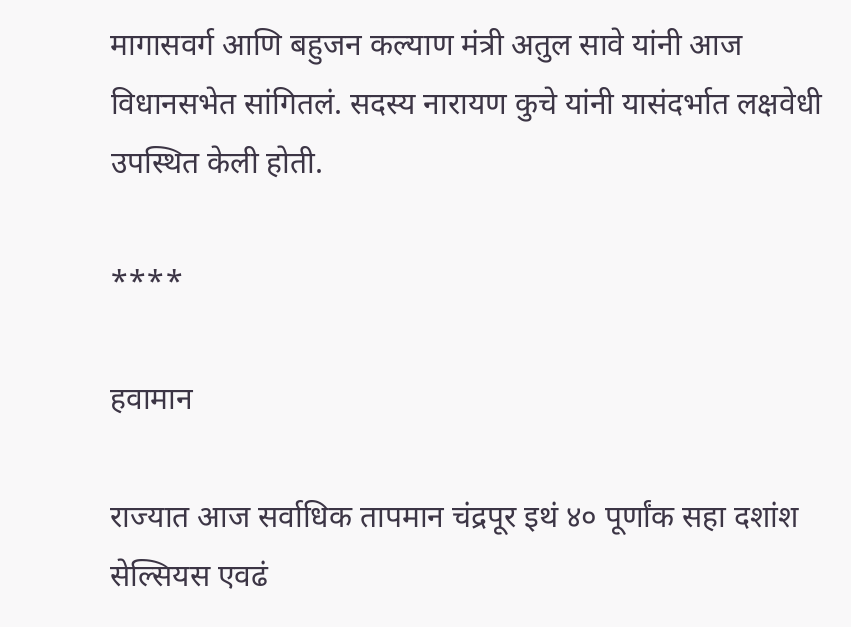मागासवर्ग आणि बहुजन कल्याण मंत्री अतुल सावे यांनी आज विधानसभेत सांगितलं. सदस्य नारायण कुचे यांनी यासंदर्भात लक्षवेधी उपस्थित केली होती.

****

हवामान

राज्यात आज सर्वाधिक तापमान चंद्रपूर इथं ४० पूर्णांक सहा दशांश सेल्सियस एवढं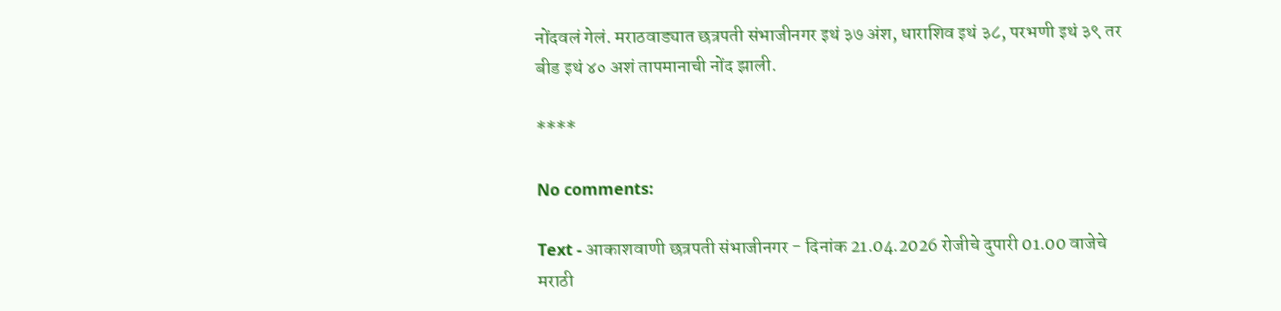नोंदवलं गेलं. मराठवाड्यात छत्रपती संभाजीनगर इथं ३७ अंश, धाराशिव इथं ३८, परभणी इथं ३९ तर बीड इथं ४० अशं तापमानाची नोंद झाली.

****

No comments:

Text - आकाशवाणी छत्रपती संभाजीनगर - दिनांक 21.04.2026 रोजीचे दुपारी 01.00 वाजेचे मराठी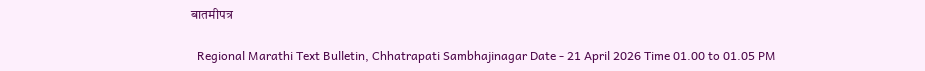बातमीपत्र

  Regional Marathi Text Bulletin, Chhatrapati Sambhajinagar Date - 21 April 2026 Time 01.00 to 01.05 PM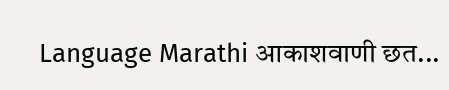Language Marathi आकाशवाणी छत...